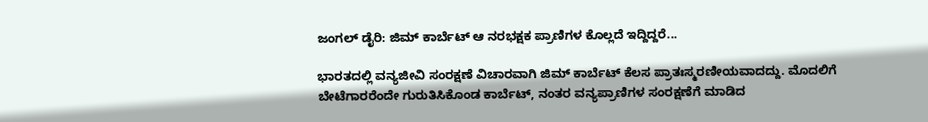ಜಂಗಲ್ ಡೈರಿ: ಜಿಮ್ ಕಾರ್ಬೆಟ್ ಆ ನರಭಕ್ಷಕ ಪ್ರಾಣಿಗಳ ಕೊಲ್ಲದೆ ಇದ್ದಿದ್ದರೆ...

ಭಾರತದಲ್ಲಿ ವನ್ಯಜೀವಿ ಸಂರಕ್ಷಣೆ ವಿಚಾರವಾಗಿ ಜಿಮ್ ಕಾರ್ಬೆಟ್ ಕೆಲಸ ಪ್ರಾತಃಸ್ಮರಣೀಯವಾದದ್ದು. ಮೊದಲಿಗೆ ಬೇಟೆಗಾರರೆಂದೇ ಗುರುತಿಸಿಕೊಂಡ ಕಾರ್ಬೆಟ್, ನಂತರ ವನ್ಯಪ್ರಾಣಿಗಳ ಸಂರಕ್ಷಣೆಗೆ ಮಾಡಿದ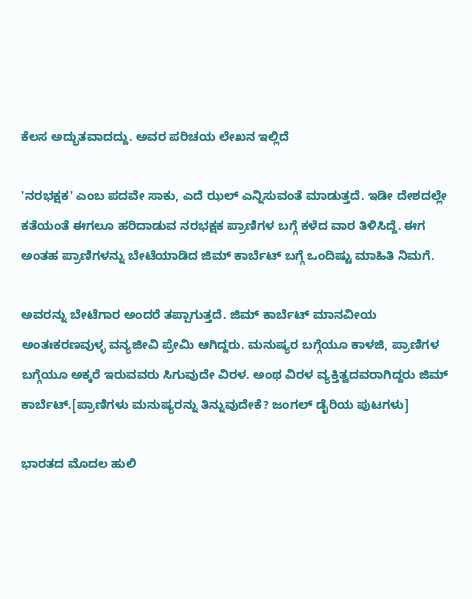ಕೆಲಸ ಅದ್ಭುತವಾದದ್ದು. ಅವರ ಪರಿಚಯ ಲೇಖನ ಇಲ್ಲಿದೆ

'ನರಭಕ್ಷಕ' ಎಂಬ ಪದವೇ ಸಾಕು, ಎದೆ ಝಲ್ ಎನ್ನಿಸುವಂತೆ ಮಾಡುತ್ತದೆ. ಇಡೀ ದೇಶದಲ್ಲೇ ಕತೆಯಂತೆ ಈಗಲೂ ಹರಿದಾಡುವ ನರಭಕ್ಷಕ ಪ್ರಾಣಿಗಳ ಬಗ್ಗೆ ಕಳೆದ ವಾರ ತಿಳಿಸಿದ್ದೆ. ಈಗ ಅಂತಹ ಪ್ರಾಣಿಗಳನ್ನು ಬೇಟೆಯಾಡಿದ ಜಿಮ್ ಕಾರ್ಬೆಟ್ ಬಗ್ಗೆ ಒಂದಿಷ್ಟು ಮಾಹಿತಿ ನಿಮಗೆ.

ಅವರನ್ನು ಬೇಟೆಗಾರ ಅಂದರೆ ತಪ್ಪಾಗುತ್ತದೆ. ಜಿಮ್ ಕಾರ್ಬೆಟ್ ಮಾನವೀಯ ಅಂತಃಕರಣವುಳ್ಳ ವನ್ಯಜೀವಿ ಪ್ರೇಮಿ ಆಗಿದ್ದರು. ಮನುಷ್ಯರ ಬಗ್ಗೆಯೂ ಕಾಳಜಿ, ಪ್ರಾಣಿಗಳ ಬಗ್ಗೆಯೂ ಅಕ್ಕರೆ ಇರುವವರು ಸಿಗುವುದೇ ವಿರಳ. ಅಂಥ ವಿರಳ ವ್ಯಕ್ತಿತ್ವದವರಾಗಿದ್ದರು ಜಿಮ್ ಕಾರ್ಬೆಟ್.[ಪ್ರಾಣಿಗಳು ಮನುಷ್ಯರನ್ನು ತಿನ್ನುವುದೇಕೆ? ಜಂಗಲ್ ಡೈರಿಯ ಪುಟಗಳು]

ಭಾರತದ ಮೊದಲ ಹುಲಿ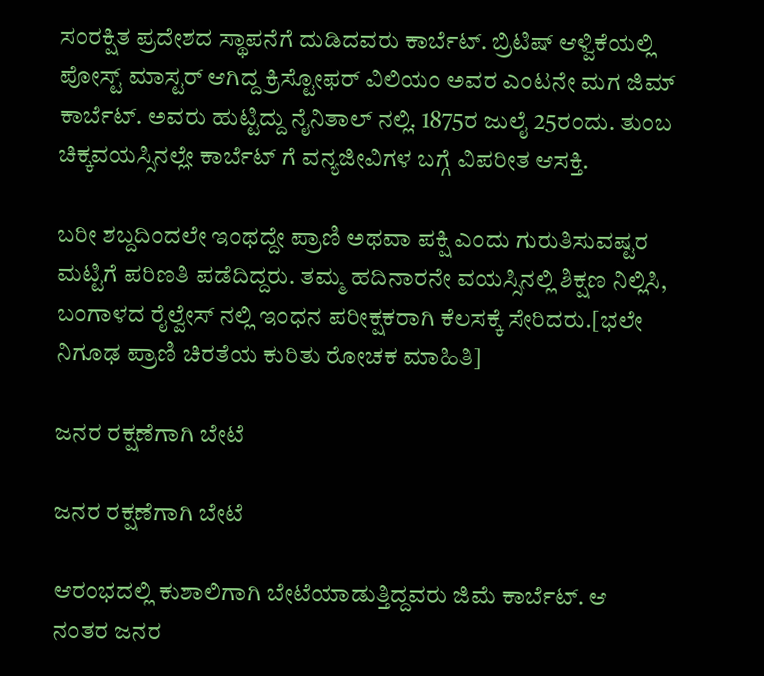ಸಂರಕ್ಷಿತ ಪ್ರದೇಶದ ಸ್ಥಾಪನೆಗೆ ದುಡಿದವರು ಕಾರ್ಬೆಟ್. ಬ್ರಿಟಿಷ್ ಆಳ್ವಿಕೆಯಲ್ಲಿ ಪೋಸ್ಟ್ ಮಾಸ್ಟರ್ ಆಗಿದ್ದ ಕ್ರಿಸ್ಟೋಫರ್ ವಿಲಿಯಂ ಅವರ ಎಂಟನೇ ಮಗ ಜಿಮ್ ಕಾರ್ಬೆಟ್. ಅವರು ಹುಟ್ಟಿದ್ದು ನೈನಿತಾಲ್ ನಲ್ಲಿ. 1875ರ ಜುಲೈ 25ರಂದು. ತುಂಬ ಚಿಕ್ಕವಯಸ್ಸಿನಲ್ಲೇ ಕಾರ್ಬೆಟ್ ಗೆ ವನ್ಯಜೀವಿಗಳ ಬಗ್ಗೆ ವಿಪರೀತ ಆಸಕ್ತಿ.

ಬರೀ ಶಬ್ದದಿಂದಲೇ ಇಂಥದ್ದೇ ಪ್ರಾಣಿ ಅಥವಾ ಪಕ್ಷಿ ಎಂದು ಗುರುತಿಸುವಷ್ಟರ ಮಟ್ಟಿಗೆ ಪರಿಣತಿ ಪಡೆದಿದ್ದರು. ತಮ್ಮ ಹದಿನಾರನೇ ವಯಸ್ಸಿನಲ್ಲಿ ಶಿಕ್ಷಣ ನಿಲ್ಲಿಸಿ, ಬಂಗಾಳದ ರೈಲ್ವೇಸ್ ನಲ್ಲಿ ಇಂಧನ ಪರೀಕ್ಷಕರಾಗಿ ಕೆಲಸಕ್ಕೆ ಸೇರಿದರು.[ಭಲೇ ನಿಗೂಢ ಪ್ರಾಣಿ ಚಿರತೆಯ ಕುರಿತು ರೋಚಕ ಮಾಹಿತಿ]

ಜನರ ರಕ್ಷಣೆಗಾಗಿ ಬೇಟೆ

ಜನರ ರಕ್ಷಣೆಗಾಗಿ ಬೇಟೆ

ಆರಂಭದಲ್ಲಿ ಕುಶಾಲಿಗಾಗಿ ಬೇಟೆಯಾಡುತ್ತಿದ್ದವರು ಜಿಮೆ ಕಾರ್ಬೆಟ್. ಆ ನಂತರ ಜನರ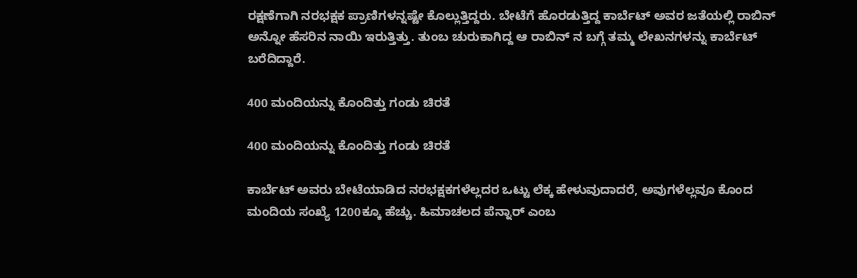ರಕ್ಷಣೆಗಾಗಿ ನರಭಕ್ಷಕ ಪ್ರಾಣಿಗಳನ್ನಷ್ಟೇ ಕೊಲ್ಲುತ್ತಿದ್ದರು. ಬೇಟೆಗೆ ಹೊರಡುತ್ತಿದ್ದ ಕಾರ್ಬೆಟ್ ಅವರ ಜತೆಯಲ್ಲಿ ರಾಬಿನ್ ಅನ್ನೋ ಹೆಸರಿನ ನಾಯಿ ಇರುತ್ತಿತ್ತು. ತುಂಬ ಚುರುಕಾಗಿದ್ದ ಆ ರಾಬಿನ್ ನ ಬಗ್ಗೆ ತಮ್ಮ ಲೇಖನಗಳನ್ನು ಕಾರ್ಬೆಟ್ ಬರೆದಿದ್ದಾರೆ.

400 ಮಂದಿಯನ್ನು ಕೊಂದಿತ್ತು ಗಂಡು ಚಿರತೆ

400 ಮಂದಿಯನ್ನು ಕೊಂದಿತ್ತು ಗಂಡು ಚಿರತೆ

ಕಾರ್ಬೆಟ್ ಅವರು ಬೇಟೆಯಾಡಿದ ನರಭಕ್ಷಕಗಳೆಲ್ಲದರ ಒಟ್ಟು ಲೆಕ್ಕ ಹೇಳುವುದಾದರೆ, ಅವುಗಳೆಲ್ಲವೂ ಕೊಂದ ಮಂದಿಯ ಸಂಖ್ಯೆ 1200ಕ್ಕೂ ಹೆಚ್ಚು. ಹಿಮಾಚಲದ ಪೆನ್ನಾರ್ ಎಂಬ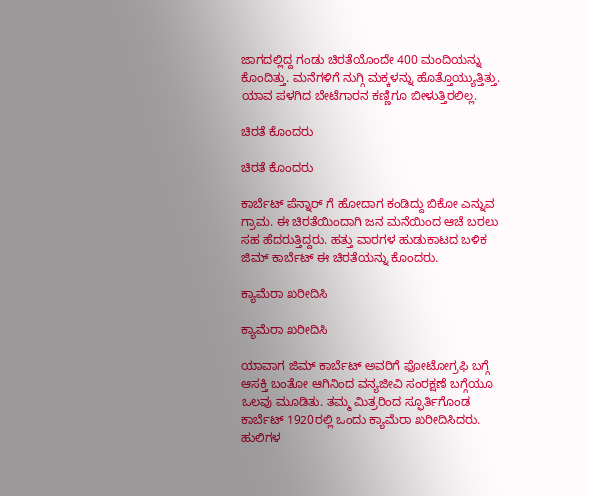ಜಾಗದಲ್ಲಿದ್ದ ಗಂಡು ಚಿರತೆಯೊಂದೇ 400 ಮಂದಿಯನ್ನು ಕೊಂದಿತ್ತು. ಮನೆಗಳಿಗೆ ನುಗ್ಗಿ ಮಕ್ಕಳನ್ನು ಹೊತ್ತೊಯ್ಯುತ್ತಿತ್ತು. ಯಾವ ಪಳಗಿದ ಬೇಟೆಗಾರನ ಕಣ್ಣಿಗೂ ಬೀಳುತ್ತಿರಲಿಲ್ಲ.

ಚಿರತೆ ಕೊಂದರು

ಚಿರತೆ ಕೊಂದರು

ಕಾರ್ಬೆಟ್ ಪೆನ್ನಾರ್ ಗೆ ಹೋದಾಗ ಕಂಡಿದ್ದು ಬಿಕೋ ಎನ್ನುವ ಗ್ರಾಮ. ಈ ಚಿರತೆಯಿಂದಾಗಿ ಜನ ಮನೆಯಿಂದ ಆಚೆ ಬರಲು ಸಹ ಹೆದರುತ್ತಿದ್ದರು. ಹತ್ತು ವಾರಗಳ ಹುಡುಕಾಟದ ಬಳಿಕ ಜಿಮ್ ಕಾರ್ಬೆಟ್ ಈ ಚಿರತೆಯನ್ನು ಕೊಂದರು.

ಕ್ಯಾಮೆರಾ ಖರೀದಿಸಿ

ಕ್ಯಾಮೆರಾ ಖರೀದಿಸಿ

ಯಾವಾಗ ಜಿಮ್ ಕಾರ್ಬೆಟ್ ಅವರಿಗೆ ಫೋಟೋಗ್ರಫಿ ಬಗ್ಗೆ ಆಸಕ್ತಿ ಬಂತೋ ಆಗಿನಿಂದ ವನ್ಯಜೀವಿ ಸಂರಕ್ಷಣೆ ಬಗ್ಗೆಯೂ ಒಲವು ಮೂಡಿತು. ತಮ್ಮ ಮಿತ್ರರಿಂದ ಸ್ಫೂರ್ತಿಗೊಂಡ ಕಾರ್ಬೆಟ್ 1920ರಲ್ಲಿ ಒಂದು ಕ್ಯಾಮೆರಾ ಖರೀದಿಸಿದರು. ಹುಲಿಗಳ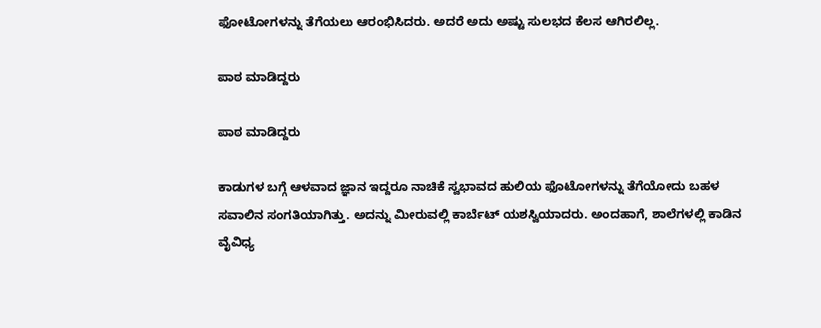ಫೋಟೋಗಳನ್ನು ತೆಗೆಯಲು ಆರಂಭಿಸಿದರು. ಅದರೆ ಅದು ಅಷ್ಟು ಸುಲಭದ ಕೆಲಸ ಆಗಿರಲಿಲ್ಲ.

ಪಾಠ ಮಾಡಿದ್ದರು

ಪಾಠ ಮಾಡಿದ್ದರು

ಕಾಡುಗಳ ಬಗ್ಗೆ ಆಳವಾದ ಜ್ಞಾನ ಇದ್ದರೂ ನಾಚಿಕೆ ಸ್ವಭಾವದ ಹುಲಿಯ ಫೊಟೋಗಳನ್ನು ತೆಗೆಯೋದು ಬಹಳ ಸವಾಲಿನ ಸಂಗತಿಯಾಗಿತ್ತು. ಅದನ್ನು ಮೀರುವಲ್ಲಿ ಕಾರ್ಬೆಟ್ ಯಶಸ್ವಿಯಾದರು. ಅಂದಹಾಗೆ, ಶಾಲೆಗಳಲ್ಲಿ ಕಾಡಿನ ವೈವಿಧ್ಯ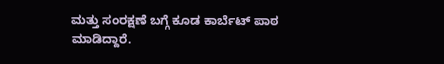ಮತ್ತು ಸಂರಕ್ಷಣೆ ಬಗ್ಗೆ ಕೂಡ ಕಾರ್ಬೆಟ್ ಪಾಠ ಮಾಡಿದ್ದಾರೆ.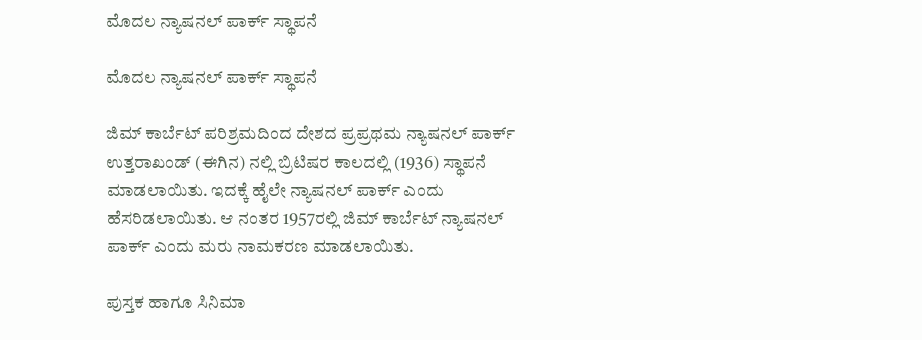ಮೊದಲ ನ್ಯಾಷನಲ್ ಪಾರ್ಕ್ ಸ್ಥಾಪನೆ

ಮೊದಲ ನ್ಯಾಷನಲ್ ಪಾರ್ಕ್ ಸ್ಥಾಪನೆ

ಜಿಮ್ ಕಾರ್ಬೆಟ್ ಪರಿಶ್ರಮದಿಂದ ದೇಶದ ಪ್ರಪ್ರಥಮ ನ್ಯಾಷನಲ್ ಪಾರ್ಕ್ ಉತ್ತರಾಖಂಡ್ (ಈಗಿನ) ನಲ್ಲಿ ಬ್ರಿಟಿಷರ ಕಾಲದಲ್ಲಿ (1936) ಸ್ಥಾಪನೆ ಮಾಡಲಾಯಿತು. ಇದಕ್ಕೆ ಹೈಲೇ ನ್ಯಾಷನಲ್ ಪಾರ್ಕ್ ಎಂದು ಹೆಸರಿಡಲಾಯಿತು. ಆ ನಂತರ 1957ರಲ್ಲಿ ಜಿಮ್ ಕಾರ್ಬೆಟ್ ನ್ಯಾಷನಲ್ ಪಾರ್ಕ್ ಎಂದು ಮರು ನಾಮಕರಣ ಮಾಡಲಾಯಿತು.

ಪುಸ್ತಕ ಹಾಗೂ ಸಿನಿಮಾ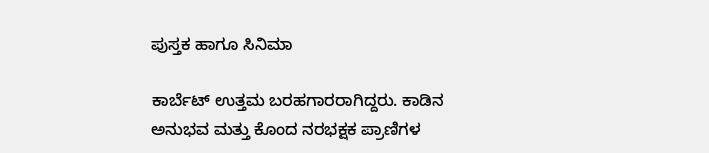ಪುಸ್ತಕ ಹಾಗೂ ಸಿನಿಮಾ

ಕಾರ್ಬೆಟ್ ಉತ್ತಮ ಬರಹಗಾರರಾಗಿದ್ದರು. ಕಾಡಿನ ಅನುಭವ ಮತ್ತು ಕೊಂದ ನರಭಕ್ಷಕ ಪ್ರಾಣಿಗಳ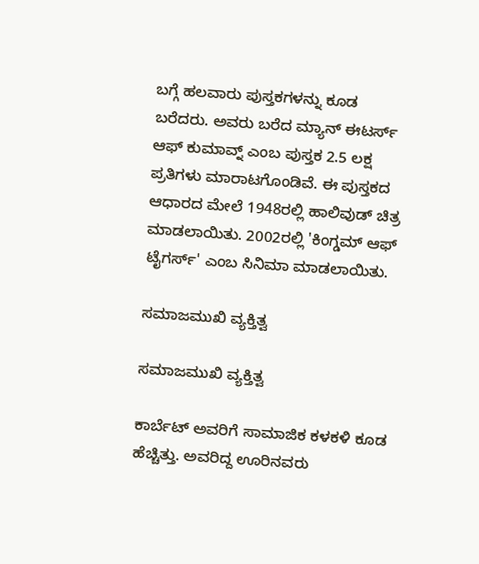ಬಗ್ಗೆ ಹಲವಾರು ಪುಸ್ತಕಗಳನ್ನು ಕೂಡ ಬರೆದರು. ಅವರು ಬರೆದ ಮ್ಯಾನ್ ಈಟರ್ಸ್ ಆಫ್ ಕುಮಾವ್ನ್ ಎಂಬ ಪುಸ್ತಕ 2.5 ಲಕ್ಷ ಪ್ರತಿಗಳು ಮಾರಾಟಗೊಂಡಿವೆ. ಈ ಪುಸ್ತಕದ ಆಧಾರದ ಮೇಲೆ 1948ರಲ್ಲಿ ಹಾಲಿವುಡ್ ಚಿತ್ರ ಮಾಡಲಾಯಿತು. 2002ರಲ್ಲಿ 'ಕಿಂಗ್ಡಮ್ ಆಫ್ ಟೈಗರ್ಸ್' ಎಂಬ ಸಿನಿಮಾ ಮಾಡಲಾಯಿತು.

ಸಮಾಜಮುಖಿ ವ್ಯಕ್ತಿತ್ವ

ಸಮಾಜಮುಖಿ ವ್ಯಕ್ತಿತ್ವ

ಕಾರ್ಬೆಟ್ ಅವರಿಗೆ ಸಾಮಾಜಿಕ ಕಳಕಳಿ ಕೂಡ ಹೆಚ್ಚಿತ್ತು. ಅವರಿದ್ದ ಊರಿನವರು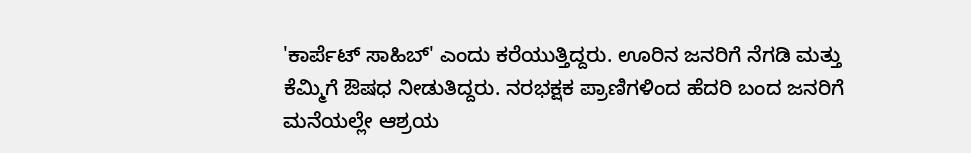'ಕಾರ್ಪೆಟ್ ಸಾಹಿಬ್' ಎಂದು ಕರೆಯುತ್ತಿದ್ದರು. ಊರಿನ ಜನರಿಗೆ ನೆಗಡಿ ಮತ್ತು ಕೆಮ್ಮಿಗೆ ಔಷಧ ನೀಡುತಿದ್ದರು. ನರಭಕ್ಷಕ ಪ್ರಾಣಿಗಳಿಂದ ಹೆದರಿ ಬಂದ ಜನರಿಗೆ ಮನೆಯಲ್ಲೇ ಆಶ್ರಯ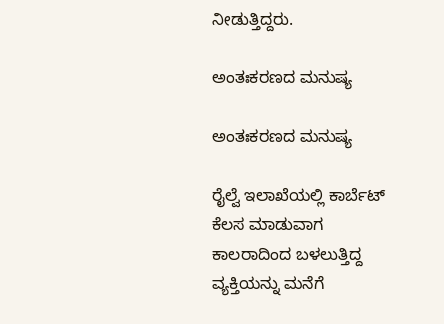ನೀಡುತ್ತಿದ್ದರು.

ಅಂತಃಕರಣದ ಮನುಷ್ಯ

ಅಂತಃಕರಣದ ಮನುಷ್ಯ

ರೈಲ್ವೆ ಇಲಾಖೆಯಲ್ಲಿ ಕಾರ್ಬೆಟ್ ಕೆಲಸ ಮಾಡುವಾಗ ಕಾಲರಾದಿಂದ ಬಳಲುತ್ತಿದ್ದ ವ್ಯಕ್ತಿಯನ್ನು ಮನೆಗೆ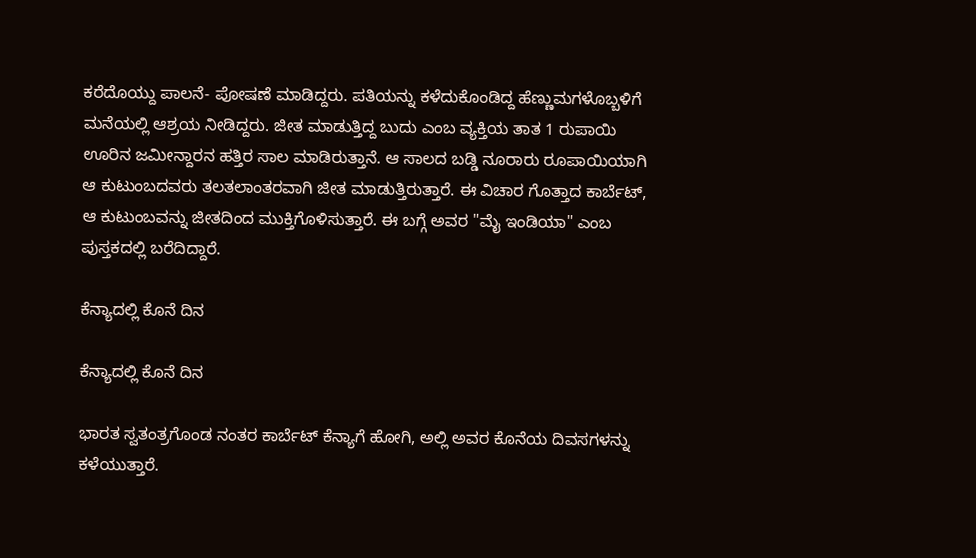ಕರೆದೊಯ್ದು ಪಾಲನೆ- ಪೋಷಣೆ ಮಾಡಿದ್ದರು. ಪತಿಯನ್ನು ಕಳೆದುಕೊಂಡಿದ್ದ ಹೆಣ್ಣುಮಗಳೊಬ್ಬಳಿಗೆ ಮನೆಯಲ್ಲಿ ಆಶ್ರಯ ನೀಡಿದ್ದರು. ಜೀತ ಮಾಡುತ್ತಿದ್ದ ಬುದು ಎಂಬ ವ್ಯಕ್ತಿಯ ತಾತ 1 ರುಪಾಯಿ ಊರಿನ ಜಮೀನ್ದಾರನ ಹತ್ತಿರ ಸಾಲ ಮಾಡಿರುತ್ತಾನೆ. ಆ ಸಾಲದ ಬಡ್ಡಿ ನೂರಾರು ರೂಪಾಯಿಯಾಗಿ ಆ ಕುಟುಂಬದವರು ತಲತಲಾಂತರವಾಗಿ ಜೀತ ಮಾಡುತ್ತಿರುತ್ತಾರೆ. ಈ ವಿಚಾರ ಗೊತ್ತಾದ ಕಾರ್ಬೆಟ್, ಆ ಕುಟುಂಬವನ್ನು ಜೀತದಿಂದ ಮುಕ್ತಿಗೊಳಿಸುತ್ತಾರೆ. ಈ ಬಗ್ಗೆ ಅವರ "ಮೈ ಇಂಡಿಯಾ" ಎಂಬ ಪುಸ್ತಕದಲ್ಲಿ ಬರೆದಿದ್ದಾರೆ.

ಕೆನ್ಯಾದಲ್ಲಿ ಕೊನೆ ದಿನ

ಕೆನ್ಯಾದಲ್ಲಿ ಕೊನೆ ದಿನ

ಭಾರತ ಸ್ವತಂತ್ರಗೊಂಡ ನಂತರ ಕಾರ್ಬೆಟ್ ಕೆನ್ಯಾಗೆ ಹೋಗಿ, ಅಲ್ಲಿ ಅವರ ಕೊನೆಯ ದಿವಸಗಳನ್ನು ಕಳೆಯುತ್ತಾರೆ.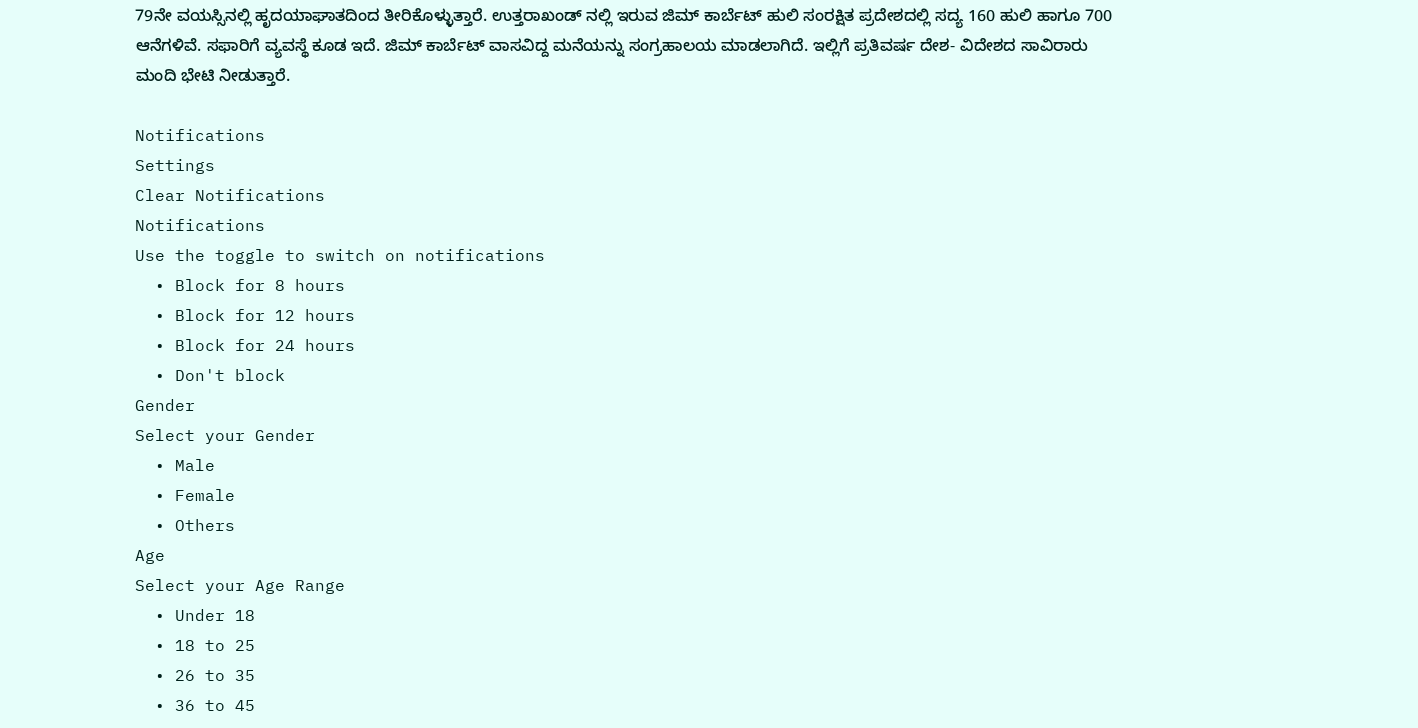79ನೇ ವಯಸ್ಸಿನಲ್ಲಿ ಹೃದಯಾಘಾತದಿಂದ ತೀರಿಕೊಳ್ಳುತ್ತಾರೆ. ಉತ್ತರಾಖಂಡ್ ನಲ್ಲಿ ಇರುವ ಜಿಮ್ ಕಾರ್ಬೆಟ್ ಹುಲಿ ಸಂರಕ್ಷಿತ ಪ್ರದೇಶದಲ್ಲಿ ಸದ್ಯ 160 ಹುಲಿ ಹಾಗೂ 700 ಆನೆಗಳಿವೆ. ಸಫಾರಿಗೆ ವ್ಯವಸ್ಥೆ ಕೂಡ ಇದೆ. ಜಿಮ್ ಕಾರ್ಬೆಟ್ ವಾಸವಿದ್ದ ಮನೆಯನ್ನು ಸಂಗ್ರಹಾಲಯ ಮಾಡಲಾಗಿದೆ. ಇಲ್ಲಿಗೆ ಪ್ರತಿವರ್ಷ ದೇಶ- ವಿದೇಶದ ಸಾವಿರಾರು ಮಂದಿ ಭೇಟಿ ನೀಡುತ್ತಾರೆ.

Notifications
Settings
Clear Notifications
Notifications
Use the toggle to switch on notifications
  • Block for 8 hours
  • Block for 12 hours
  • Block for 24 hours
  • Don't block
Gender
Select your Gender
  • Male
  • Female
  • Others
Age
Select your Age Range
  • Under 18
  • 18 to 25
  • 26 to 35
  • 36 to 45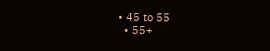• 45 to 55
  • 55+